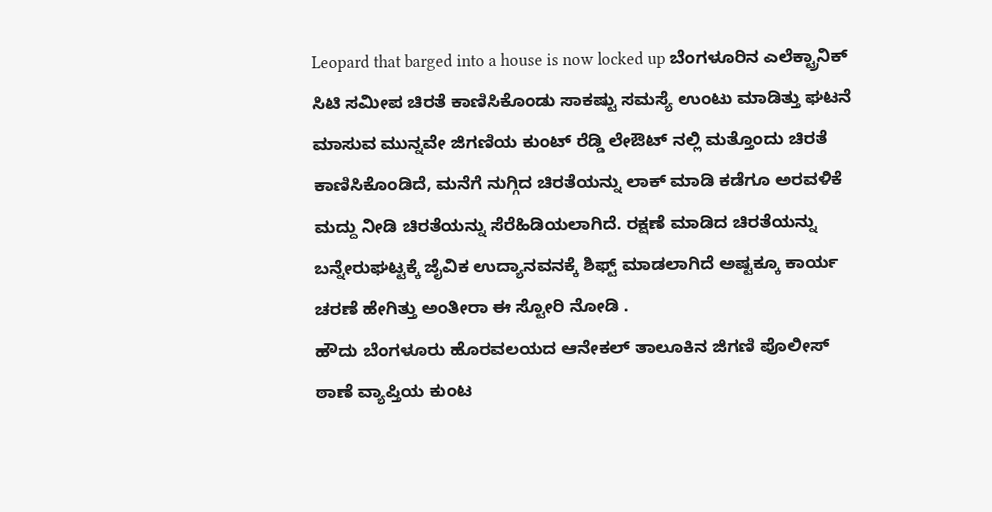Leopard that barged into a house is now locked up ಬೆಂಗಳೂರಿನ ಎಲೆಕ್ಟ್ರಾನಿಕ್ ಸಿಟಿ ಸಮೀಪ ಚಿರತೆ ಕಾಣಿಸಿಕೊಂಡು ಸಾಕಷ್ಟು ಸಮಸ್ಯೆ ಉಂಟು ಮಾಡಿತ್ತು ಘಟನೆ ಮಾಸುವ ಮುನ್ನವೇ ಜಿಗಣಿಯ ಕುಂಟ್ ರೆಡ್ಡಿ ಲೇಔಟ್ ನಲ್ಲಿ ಮತ್ತೊಂದು ಚಿರತೆ ಕಾಣಿಸಿಕೊಂಡಿದೆ, ಮನೆಗೆ ನುಗ್ಗಿದ ಚಿರತೆಯನ್ನು ಲಾಕ್ ಮಾಡಿ ಕಡೆಗೂ ಅರವಳಿಕೆ ಮದ್ದು ನೀಡಿ ಚಿರತೆಯನ್ನು ಸೆರೆಹಿಡಿಯಲಾಗಿದೆ. ರಕ್ಷಣೆ ಮಾಡಿದ ಚಿರತೆಯನ್ನು ಬನ್ನೇರುಘಟ್ಟಕ್ಕೆ ಜೈವಿಕ ಉದ್ಯಾನವನಕ್ಕೆ ಶಿಫ್ಟ್ ಮಾಡಲಾಗಿದೆ ಅಷ್ಟಕ್ಕೂ ಕಾರ್ಯ ಚರಣೆ ಹೇಗಿತ್ತು ಅಂತೀರಾ ಈ ಸ್ಟೋರಿ ನೋಡಿ .
ಹೌದು ಬೆಂಗಳೂರು ಹೊರವಲಯದ ಆನೇಕಲ್ ತಾಲೂಕಿನ ಜಿಗಣಿ ಪೊಲೀಸ್ ಠಾಣೆ ವ್ಯಾಪ್ತಿಯ ಕುಂಟ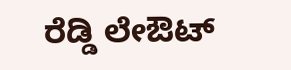ರೆಡ್ಡಿ ಲೇಔಟ್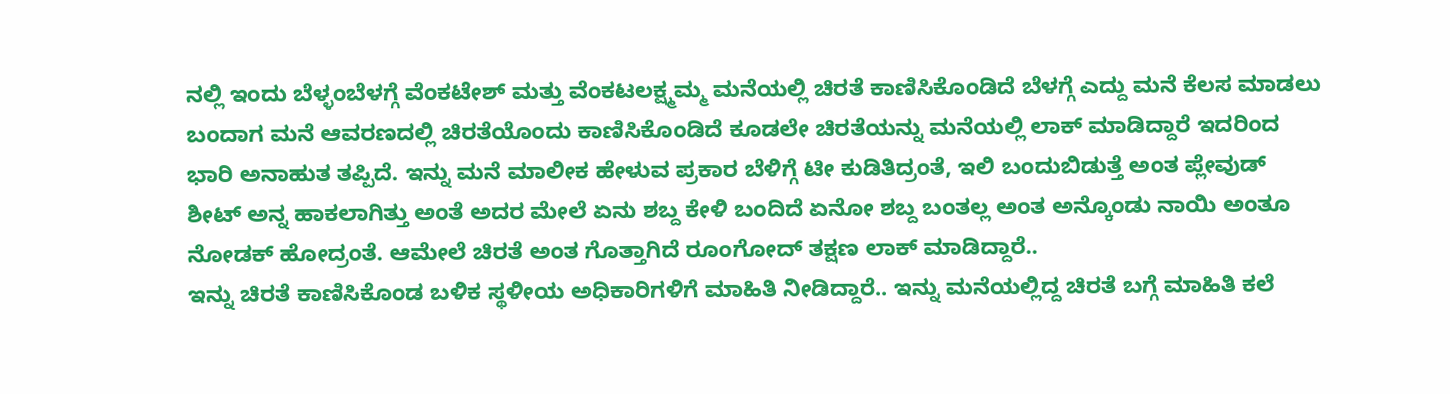ನಲ್ಲಿ ಇಂದು ಬೆಳ್ಳಂಬೆಳಗ್ಗೆ ವೆಂಕಟೇಶ್ ಮತ್ತು ವೆಂಕಟಲಕ್ಷ್ಮಮ್ಮ ಮನೆಯಲ್ಲಿ ಚಿರತೆ ಕಾಣಿಸಿಕೊಂಡಿದೆ ಬೆಳಗ್ಗೆ ಎದ್ದು ಮನೆ ಕೆಲಸ ಮಾಡಲು ಬಂದಾಗ ಮನೆ ಆವರಣದಲ್ಲಿ ಚಿರತೆಯೊಂದು ಕಾಣಿಸಿಕೊಂಡಿದೆ ಕೂಡಲೇ ಚಿರತೆಯನ್ನು ಮನೆಯಲ್ಲಿ ಲಾಕ್ ಮಾಡಿದ್ದಾರೆ ಇದರಿಂದ ಭಾರಿ ಅನಾಹುತ ತಪ್ಪಿದೆ. ಇನ್ನು ಮನೆ ಮಾಲೀಕ ಹೇಳುವ ಪ್ರಕಾರ ಬೆಳಿಗ್ಗೆ ಟೀ ಕುಡಿತಿದ್ರಂತೆ, ಇಲಿ ಬಂದುಬಿಡುತ್ತೆ ಅಂತ ಪ್ಲೇವುಡ್ ಶೀಟ್ ಅನ್ನ ಹಾಕಲಾಗಿತ್ತು ಅಂತೆ ಅದರ ಮೇಲೆ ಏನು ಶಬ್ದ ಕೇಳಿ ಬಂದಿದೆ ಏನೋ ಶಬ್ದ ಬಂತಲ್ಲ ಅಂತ ಅನ್ಕೊಂಡು ನಾಯಿ ಅಂತೂ ನೋಡಕ್ ಹೋದ್ರಂತೆ. ಆಮೇಲೆ ಚಿರತೆ ಅಂತ ಗೊತ್ತಾಗಿದೆ ರೂಂಗೋದ್ ತಕ್ಷಣ ಲಾಕ್ ಮಾಡಿದ್ದಾರೆ..
ಇನ್ನು ಚಿರತೆ ಕಾಣಿಸಿಕೊಂಡ ಬಳಿಕ ಸ್ಥಳೀಯ ಅಧಿಕಾರಿಗಳಿಗೆ ಮಾಹಿತಿ ನೀಡಿದ್ದಾರೆ.. ಇನ್ನು ಮನೆಯಲ್ಲಿದ್ದ ಚಿರತೆ ಬಗ್ಗೆ ಮಾಹಿತಿ ಕಲೆ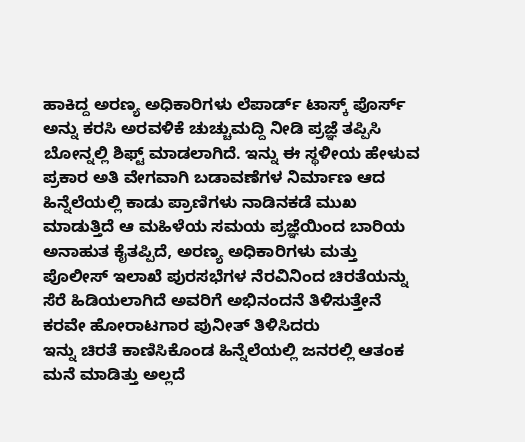ಹಾಕಿದ್ದ ಅರಣ್ಯ ಅಧಿಕಾರಿಗಳು ಲೆಪಾರ್ಡ್ ಟಾಸ್ಕ್ ಪೊರ್ಸ್ ಅನ್ನು ಕರಸಿ ಅರವಳಿಕೆ ಚುಚ್ಚುಮದ್ದಿ ನೀಡಿ ಪ್ರಜ್ಞೆ ತಪ್ಪಿಸಿ ಬೋನ್ನಲ್ಲಿ ಶಿಫ್ಟ್ ಮಾಡಲಾಗಿದೆ. ಇನ್ನು ಈ ಸ್ಥಳೀಯ ಹೇಳುವ ಪ್ರಕಾರ ಅತಿ ವೇಗವಾಗಿ ಬಡಾವಣೆಗಳ ನಿರ್ಮಾಣ ಆದ ಹಿನ್ನೆಲೆಯಲ್ಲಿ ಕಾಡು ಪ್ರಾಣಿಗಳು ನಾಡಿನಕಡೆ ಮುಖ ಮಾಡುತ್ತಿದೆ ಆ ಮಹಿಳೆಯ ಸಮಯ ಪ್ರಜ್ಞೆಯಿಂದ ಬಾರಿಯ ಅನಾಹುತ ಕೈತಪ್ಪಿದೆ, ಅರಣ್ಯ ಅಧಿಕಾರಿಗಳು ಮತ್ತು ಪೊಲೀಸ್ ಇಲಾಖೆ ಪುರಸಭೆಗಳ ನೆರವಿನಿಂದ ಚಿರತೆಯನ್ನು ಸೆರೆ ಹಿಡಿಯಲಾಗಿದೆ ಅವರಿಗೆ ಅಭಿನಂದನೆ ತಿಳಿಸುತ್ತೇನೆ ಕರವೇ ಹೋರಾಟಗಾರ ಪುನೀತ್ ತಿಳಿಸಿದರು
ಇನ್ನು ಚಿರತೆ ಕಾಣಿಸಿಕೊಂಡ ಹಿನ್ನೆಲೆಯಲ್ಲಿ ಜನರಲ್ಲಿ ಆತಂಕ ಮನೆ ಮಾಡಿತ್ತು ಅಲ್ಲದೆ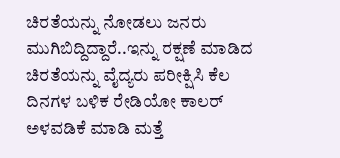ಚಿರತೆಯನ್ನು ನೋಡಲು ಜನರು ಮುಗಿಬಿದ್ದಿದ್ದಾರೆ..ಇನ್ನು ರಕ್ಷಣೆ ಮಾಡಿದ ಚಿರತೆಯನ್ನು ವೈದ್ಯರು ಪರೀಕ್ಷಿಸಿ ಕೆಲ ದಿನಗಳ ಬಳಿಕ ರೇಡಿಯೋ ಕಾಲರ್ ಅಳವಡಿಕೆ ಮಾಡಿ ಮತ್ತೆ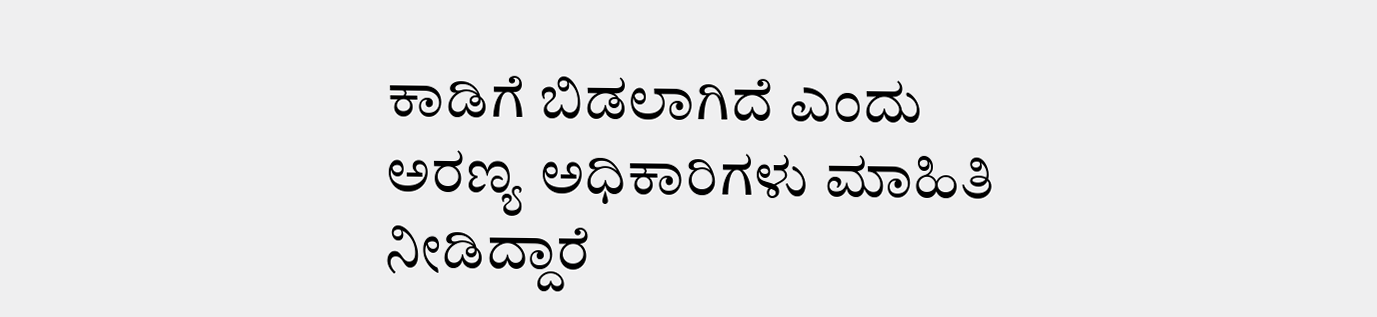ಕಾಡಿಗೆ ಬಿಡಲಾಗಿದೆ ಎಂದು ಅರಣ್ಯ ಅಧಿಕಾರಿಗಳು ಮಾಹಿತಿ ನೀಡಿದ್ದಾರೆ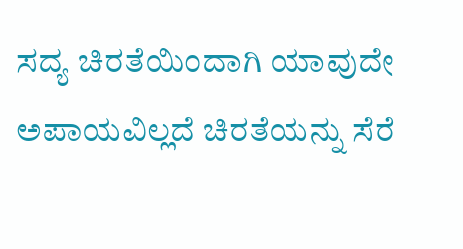ಸದ್ಯ ಚಿರತೆಯಿಂದಾಗಿ ಯಾವುದೇ ಅಪಾಯವಿಲ್ಲದೆ ಚಿರತೆಯನ್ನು ಸೆರೆ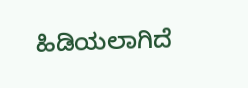ಹಿಡಿಯಲಾಗಿದೆ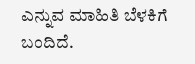ಎನ್ನುವ ಮಾಹಿತಿ ಬೆಳಕಿಗೆ ಬಂದಿದೆ.